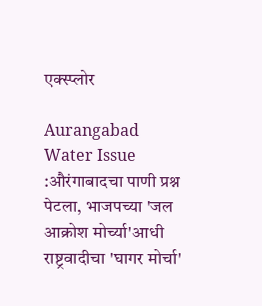एक्स्प्लोर

Aurangabad Water Issue :औरंगाबादचा पाणी प्रश्न पेटला, भाजपच्या 'जल आक्रोश मोर्च्या'आधी राष्ट्रवादीचा 'घागर मोर्चा'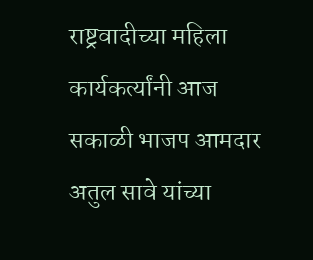राष्ट्रवादीच्या महिला कार्यकर्त्यांनी आज सकाळी भाजप आमदार अतुल सावे यांच्या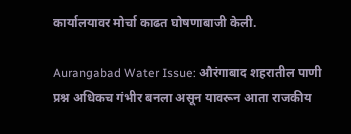कार्यालयावर मोर्चा काढत घोषणाबाजी केली.

Aurangabad Water Issue: औरंगाबाद शहरातील पाणी प्रश्न अधिकच गंभीर बनला असून यावरून आता राजकीय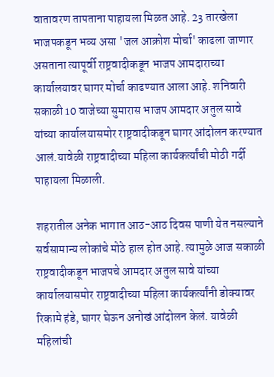वातावरण तापताना पाहायला मिळत आहे. 23 तारखेला भाजपकडून भव्य असा 'जल आक्रोश मोर्चा' काढला जाणार असताना त्यापूर्वी राष्ट्रवादीकडून भाजप आमदाराच्या कार्यालयावर घागर मोर्चा काढण्यात आला आहे. शनिवारी सकाळी 10 वाजेच्या सुमारास भाजप आमदार अतुल सावे यांच्या कार्यालयासमोर राष्ट्रवादीकडून घागर आंदोलन करण्यात आलं.यावेळी राष्ट्रवादीच्या महिला कार्यकर्त्यांची मोठी गर्दी पाहायला मिळाली.

शहरातील अनेक भागात आठ-आठ दिवस पाणी येत नसल्याने सर्वसामान्य लोकांचे मोठे हाल होत आहे. त्यामुळे आज सकाळी राष्ट्रवादीकडून भाजपचे आमदार अतुल सावे यांच्या कार्यालयासमोर राष्ट्रवादीच्या महिला कार्यकर्त्यांनी डोक्यावर रिकामे हंडे, घागर घेऊन अनोखं आंदोलन केलं. यावेळी महिलांची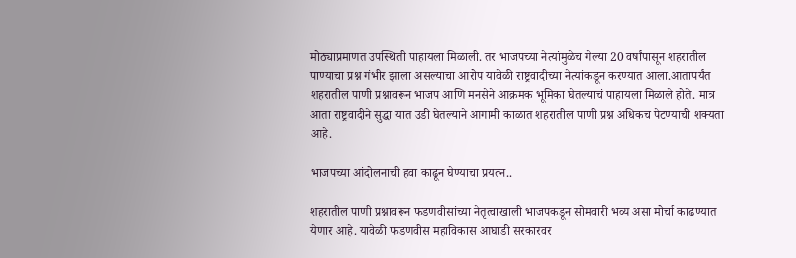मोठ्याप्रमाणत उपस्थिती पाहायला मिळाली. तर भाजपच्या नेत्यांमुळेच गेल्या 20 वर्षांपासून शहरातील पाण्याचा प्रश्न गंभीर झाला असल्याचा आरोप यावेळी राष्ट्रवादीच्या नेत्यांकडून करण्यात आला.आतापर्यंत शहरातील पाणी प्रश्नावरून भाजप आणि मनसेने आक्रमक भूमिका घेतल्याचं पाहायला मिळाले होते. मात्र आता राष्ट्रवादीने सुद्धा यात उडी घेतल्याने आगामी काळात शहरातील पाणी प्रश्न अधिकच पेटण्याची शक्यता आहे.

भाजपच्या आंदोलनाची हवा काढून घेण्याचा प्रयत्न..

शहरातील पाणी प्रश्नावरून फडणवीसांच्या नेतृत्वाखाली भाजपकडून सोमवारी भव्य असा मोर्चा काढण्यात येणार आहे. यावेळी फडणवीस महाविकास आघाडी सरकारवर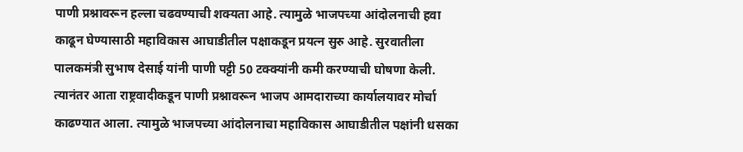पाणी प्रश्नावरून हल्ला चढवण्याची शक्यता आहे. त्यामुळे भाजपच्या आंदोलनाची हवा काढून घेण्यासाठी महाविकास आघाडीतील पक्षाकडून प्रयत्न सुरु आहे. सुरवातीला पालकमंत्री सुभाष देसाई यांनी पाणी पट्टी 50 टक्क्यांनी कमी करण्याची घोषणा केली. त्यानंतर आता राष्ट्रवादीकडून पाणी प्रश्नावरून भाजप आमदाराच्या कार्यालयावर मोर्चा काढण्यात आला. त्यामुळे भाजपच्या आंदोलनाचा महाविकास आघाडीतील पक्षांनी धसका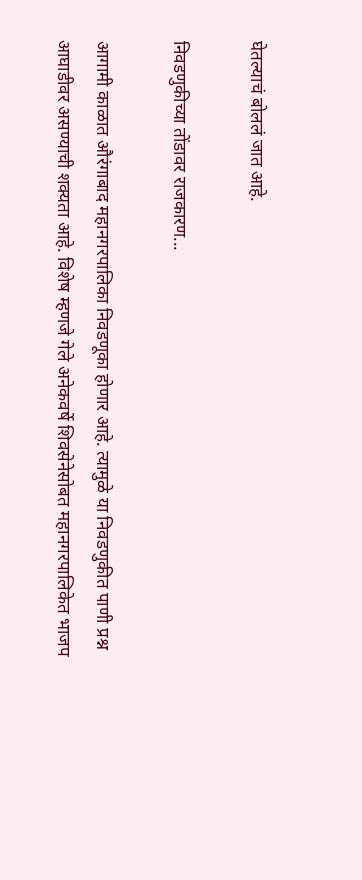घेतल्याचं बोललं जात आहे.

निवडणुकीच्या तोंडावर राजकारण...

आगामी काळात औरंगाबाद महानगरपालिका निवडणूका होणार आहे. त्यामुळे या निवडणुकीत पाणी प्रश्न आघाडीवर असण्याची शक्यता आहे. विशेष म्हणजे गेले अनेकवर्षे शिवसेनेसोबत महानगरपालिकेत भाजप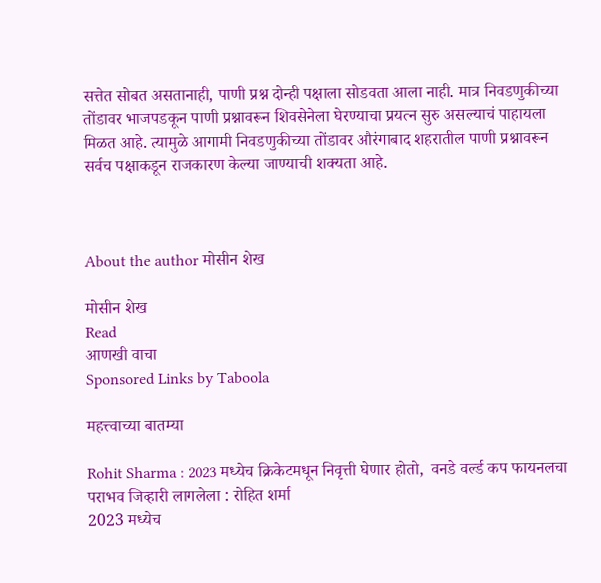सत्तेत सोबत असतानाही, पाणी प्रश्न दोन्ही पक्षाला सोडवता आला नाही. मात्र निवडणुकीच्या तोंडावर भाजपडकून पाणी प्रश्नावरून शिवसेनेला घेरण्याचा प्रयत्न सुरु असल्याचं पाहायला मिळत आहे. त्यामुळे आगामी निवडणुकीच्या तोंडावर औरंगाबाद शहरातील पाणी प्रश्नावरून सर्वच पक्षाकडून राजकारण केल्या जाण्याची शक्यता आहे.



About the author मोसीन शेख

मोसीन शेख
Read
आणखी वाचा
Sponsored Links by Taboola

महत्त्वाच्या बातम्या

Rohit Sharma : 2023 मध्येच क्रिकेटमधून निवृत्ती घेणार होतो,  वनडे वर्ल्ड कप फायनलचा पराभव जिव्हारी लागलेला : रोहित शर्मा
2023 मध्येच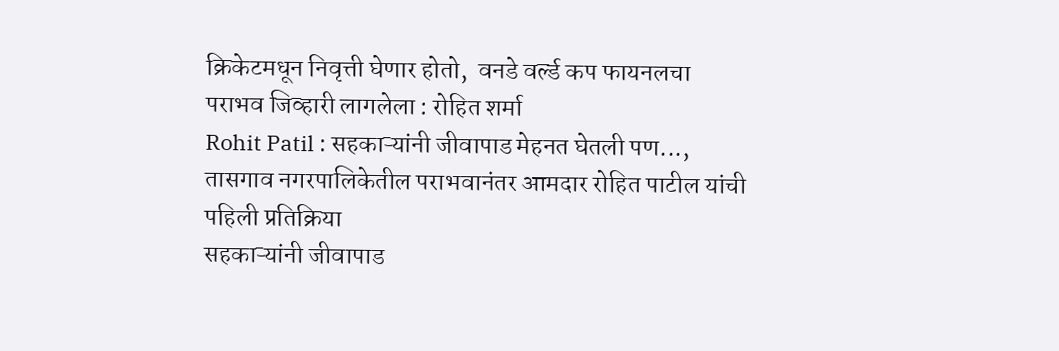क्रिकेटमधून निवृत्ती घेणार होतो,  वनडे वर्ल्ड कप फायनलचा पराभव जिव्हारी लागलेला : रोहित शर्मा
Rohit Patil : सहकाऱ्यांनी जीवापाड मेहनत घेतली पण..., तासगाव नगरपालिकेतील पराभवानंतर आमदार रोहित पाटील यांची पहिली प्रतिक्रिया
सहकाऱ्यांनी जीवापाड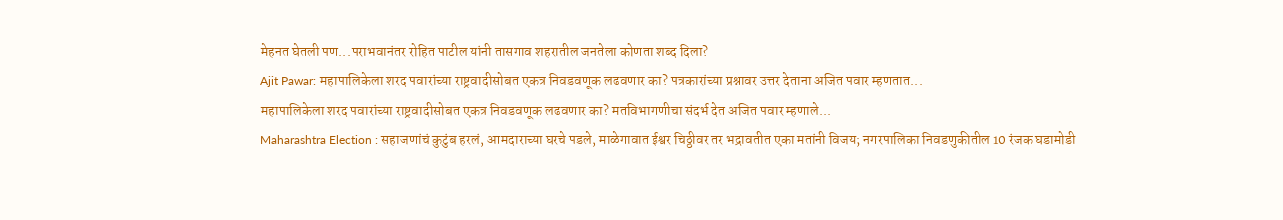मेहनत घेतली पण...पराभवानंतर रोहित पाटील यांनी तासगाव शहरातील जनतेला कोणता शब्द दिला?
Ajit Pawar: महापालिकेला शरद पवारांच्या राष्ट्रवादीसोबत एकत्र निवडवणूक लढवणार का? पत्रकारांच्या प्रश्नावर उत्तर देताना अजित पवार म्हणतात...
महापालिकेला शरद पवारांच्या राष्ट्रवादीसोबत एकत्र निवडवणूक लढवणार का? मतविभागणीचा संदर्भ देत अजित पवार म्हणाले...
Maharashtra Election : सहाजणांचं कुटुंब हरलं, आमदाराच्या घरचे पडले, माळेगावात ईश्वर चिठ्ठीवर तर भद्रावतीत एका मतांनी विजय; नगरपालिका निवडणुकीतील 10 रंजक घडामोडी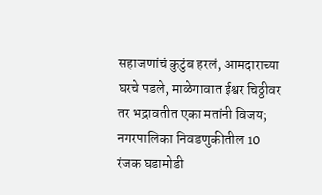सहाजणांचं कुटुंब हरलं, आमदाराच्या घरचे पडले, माळेगावात ईश्वर चिठ्ठीवर तर भद्रावतीत एका मतांनी विजय; नगरपालिका निवडणुकीतील 10 रंजक घडामोडी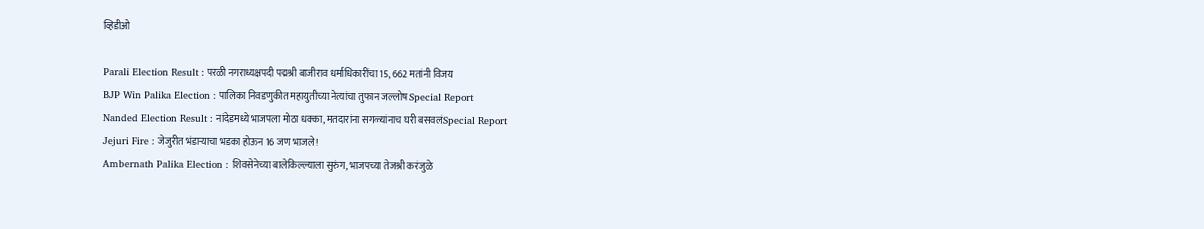व्हिडीओ

Parali Election Result : परळी नगराध्यक्षपदी पद्मश्री बाजीराव धर्माधिकारींचा 15, 662 मतांनी विजय
BJP Win Palika Election : पालिका निवडणुकीत महायुतीच्या नेत्यांचा तुफान जल्लोष Special Report
Nanded Election Result : नांदेडमध्ये भाजपला मोठा धक्का, मतदारांना सगळ्यांनाच घरी बसवलंSpecial Report
Jejuri Fire : जेजुरीत भंडाऱ्याचा भडका होऊन 16 जण भाजले!
Ambernath Palika Election : शिवसेनेच्या बालेकिल्ल्याला सुरुंग, भाजपच्या तेजश्री करंजुळे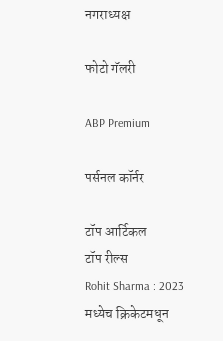नगराध्यक्ष

फोटो गॅलरी

ABP Premium

पर्सनल कॉर्नर

टॉप आर्टिकल
टॉप रील्स
Rohit Sharma : 2023 मध्येच क्रिकेटमधून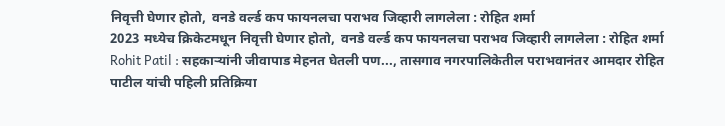निवृत्ती घेणार होतो,  वनडे वर्ल्ड कप फायनलचा पराभव जिव्हारी लागलेला : रोहित शर्मा
2023 मध्येच क्रिकेटमधून निवृत्ती घेणार होतो,  वनडे वर्ल्ड कप फायनलचा पराभव जिव्हारी लागलेला : रोहित शर्मा
Rohit Patil : सहकाऱ्यांनी जीवापाड मेहनत घेतली पण..., तासगाव नगरपालिकेतील पराभवानंतर आमदार रोहित पाटील यांची पहिली प्रतिक्रिया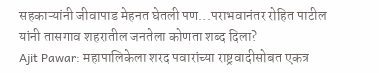सहकाऱ्यांनी जीवापाड मेहनत घेतली पण...पराभवानंतर रोहित पाटील यांनी तासगाव शहरातील जनतेला कोणता शब्द दिला?
Ajit Pawar: महापालिकेला शरद पवारांच्या राष्ट्रवादीसोबत एकत्र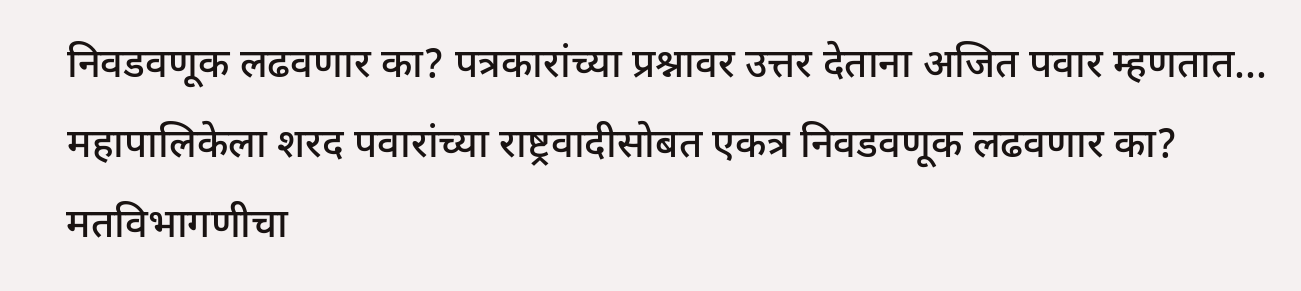निवडवणूक लढवणार का? पत्रकारांच्या प्रश्नावर उत्तर देताना अजित पवार म्हणतात...
महापालिकेला शरद पवारांच्या राष्ट्रवादीसोबत एकत्र निवडवणूक लढवणार का? मतविभागणीचा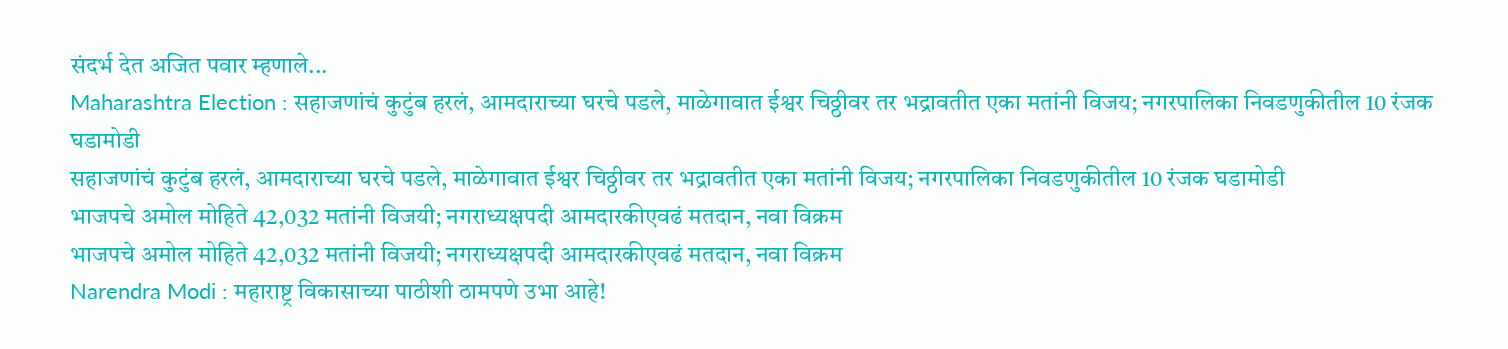संदर्भ देत अजित पवार म्हणाले...
Maharashtra Election : सहाजणांचं कुटुंब हरलं, आमदाराच्या घरचे पडले, माळेगावात ईश्वर चिठ्ठीवर तर भद्रावतीत एका मतांनी विजय; नगरपालिका निवडणुकीतील 10 रंजक घडामोडी
सहाजणांचं कुटुंब हरलं, आमदाराच्या घरचे पडले, माळेगावात ईश्वर चिठ्ठीवर तर भद्रावतीत एका मतांनी विजय; नगरपालिका निवडणुकीतील 10 रंजक घडामोडी
भाजपचे अमोल मोहिते 42,032 मतांनी विजयी; नगराध्यक्षपदी आमदारकीएवढं मतदान, नवा विक्रम
भाजपचे अमोल मोहिते 42,032 मतांनी विजयी; नगराध्यक्षपदी आमदारकीएवढं मतदान, नवा विक्रम
Narendra Modi : महाराष्ट्र विकासाच्या पाठीशी ठामपणे उभा आहे!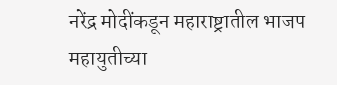नरेंद्र मोदींकडून महाराष्ट्रातील भाजप महायुतीच्या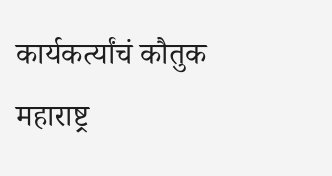कार्यकर्त्यांचं कौतुक
महाराष्ट्र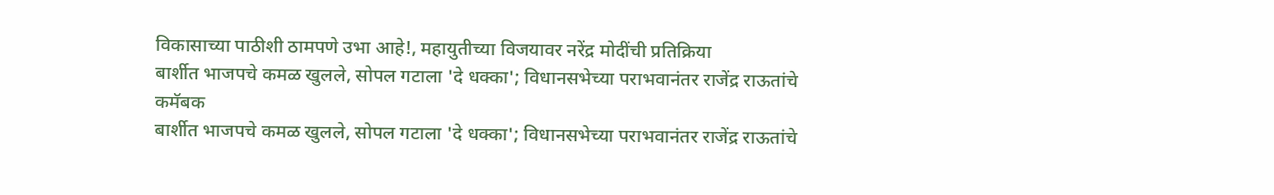विकासाच्या पाठीशी ठामपणे उभा आहे!, महायुतीच्या विजयावर नरेंद्र मोदींची प्रतिक्रिया
बार्शीत भाजपचे कमळ खुलले, सोपल गटाला 'दे धक्का'; विधानसभेच्या पराभवानंतर राजेंद्र राऊतांचे कमॅबक
बार्शीत भाजपचे कमळ खुलले, सोपल गटाला 'दे धक्का'; विधानसभेच्या पराभवानंतर राजेंद्र राऊतांचे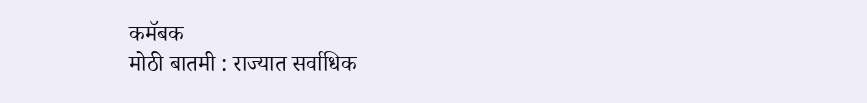कमॅबक
मोठी बातमी : राज्यात सर्वाधिक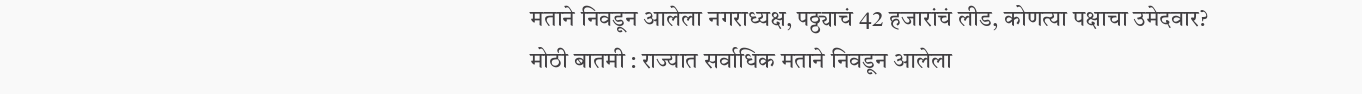मताने निवडून आलेला नगराध्यक्ष, पठ्ठ्याचं 42 हजारांचं लीड, कोणत्या पक्षाचा उमेदवार?
मोठी बातमी : राज्यात सर्वाधिक मताने निवडून आलेला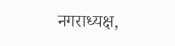नगराध्यक्ष,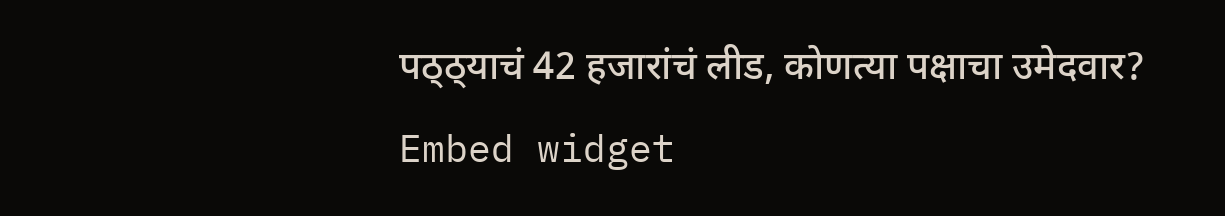पठ्ठ्याचं 42 हजारांचं लीड, कोणत्या पक्षाचा उमेदवार?
Embed widget